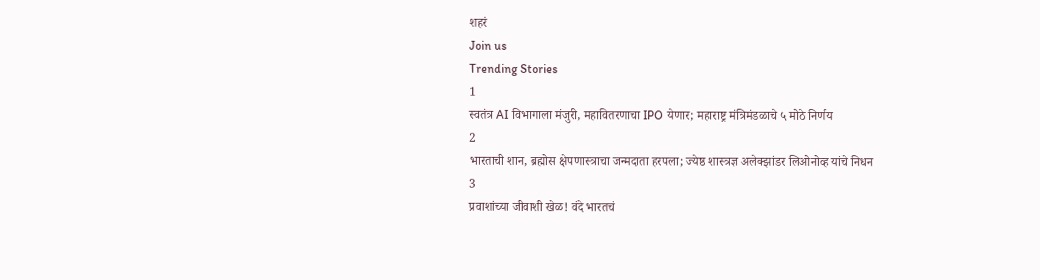शहरं
Join us
Trending Stories
1
स्वतंत्र AI विभागाला मंजुरी, महावितरणाचा IPO येणार; महाराष्ट्र मंत्रिमंडळाचे ५ मोठे निर्णय
2
भारताची शान, ब्रह्मोस क्षेपणास्त्राचा जन्मदाता हरपला; ज्येष्ठ शास्त्रज्ञ अलेक्झांडर लिओनोव्ह यांचे निधन
3
प्रवाशांच्या जीवाशी खेळ! वंदे भारतचं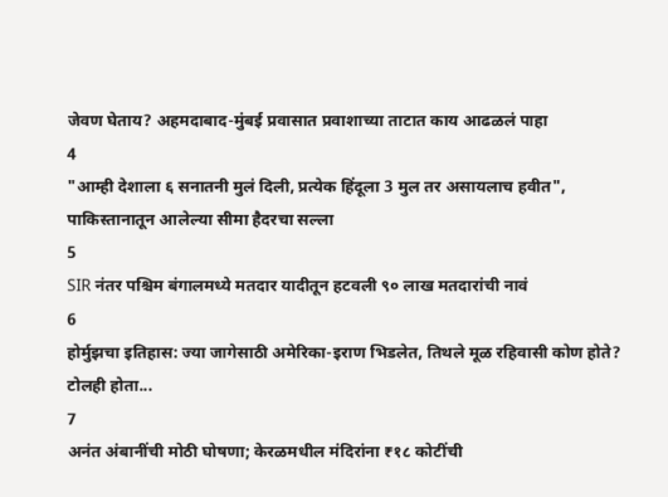जेवण घेताय? अहमदाबाद-मुंबई प्रवासात प्रवाशाच्या ताटात काय आढळलं पाहा
4
"आम्ही देशाला ६ सनातनी मुलं दिली, प्रत्येक हिंदूला 3 मुल तर असायलाच हवीत", पाकिस्तानातून आलेल्या सीमा हैदरचा सल्ला
5
SIR नंतर पश्चिम बंगालमध्ये मतदार यादीतून हटवली ९० लाख मतदारांची नावं
6
होर्मुझचा इतिहास: ज्या जागेसाठी अमेरिका-इराण भिडलेत, तिथले मूळ रहिवासी कोण होते? टोलही होता...
7
अनंत अंबानींची मोठी घोषणा; केरळमधील मंदिरांना ₹१८ कोटींची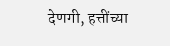देणगी, हत्तींच्या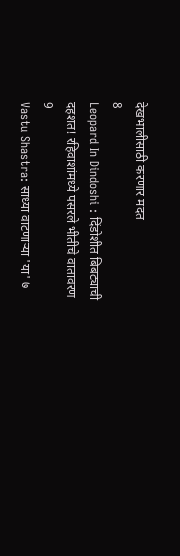देखभालीसाठी करणार मदत
8
Leopard In Dindoshi : दिंडोशीत बिबट्याची दहशत! रहिवाशांमध्ये पसरले भीतीचे वातावरण
9
Vastu Shastra: साध्या वाटणाऱ्या 'या' ७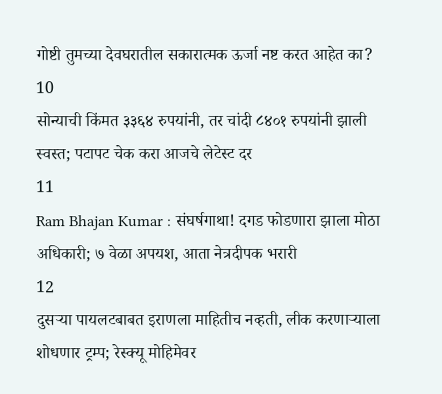गोष्टी तुमच्या देवघरातील सकारात्मक ऊर्जा नष्ट करत आहेत का?
10
सोन्याची किंमत ३३६४ रुपयांनी, तर चांदी ८४०१ रुपयांनी झाली स्वस्त; पटापट चेक करा आजचे लेटेस्ट दर
11
Ram Bhajan Kumar : संघर्षगाथा! दगड फोडणारा झाला मोठा अधिकारी; ७ वेळा अपयश, आता नेत्रदीपक भरारी
12
दुसऱ्या पायलटबाबत इराणला माहितीच नव्हती, लीक करणाऱ्याला शोधणार ट्रम्प; रेस्क्यू मोहिमेवर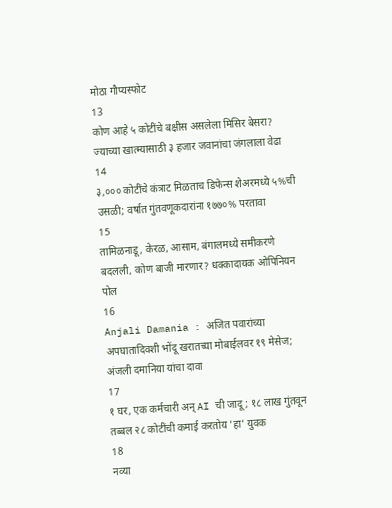मोठा गौप्यस्फोट
13
कोण आहे ५ कोटींचे बक्षीस असलेला मिसिर बेसरा? ज्याच्या खात्म्यासाठी ३ हजार जवानांचा जंगलाला वेढा
14
३,००० कोटींचे कंत्राट मिळताच डिफेन्स शेअरमध्ये ५%ची उसळी; वर्षात गुंतवणूकदारांना १७७०% परतावा
15
तामिळनाडू, केरळ, आसाम, बंगालमध्ये समीकरणे बदलली, कोण बाजी मारणार? धक्कादायक ओपिनियन पोल
16
Anjali Damania : अजित पवारांच्या अपघातादिवशी भोंदू खरातच्या मोबाईलवर १९ मेसेज; अंजली दमानिया यांचा दावा
17
१ घर, एक कर्मचारी अन् AI ची जादू; १८ लाख गुंतवून तब्बल २८ कोटींची कमाई करतोय 'हा' युवक
18
नव्या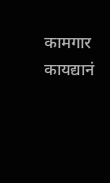कामगार कायद्यानं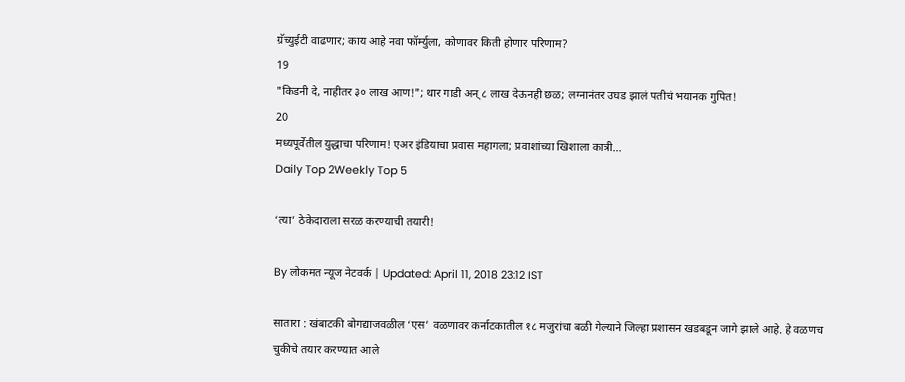ग्रॅच्युईटी वाढणार; काय आहे नवा फॉर्म्युला, कोणावर किती होणार परिणाम?
19
"किडनी दे, नाहीतर ३० लाख आण!"; थार गाडी अन् ८ लाख देऊनही छळ; लग्नानंतर उघड झालं पतीचं भयानक गुपित!
20
मध्यपूर्वेतील युद्धाचा परिणाम! एअर इंडियाचा प्रवास महागला; प्रवाशांच्या खिशाला कात्री...
Daily Top 2Weekly Top 5

‘त्या’ ठेकेदाराला सरळ करण्याची तयारी!

By लोकमत न्यूज नेटवर्क | Updated: April 11, 2018 23:12 IST

सातारा : खंबाटकी बोगद्याजवळील ‘एस’ वळणावर कर्नाटकातील १८ मजुरांचा बळी गेल्याने जिल्हा प्रशासन खडबडून जागे झाले आहे. हे वळणच चुकीचे तयार करण्यात आले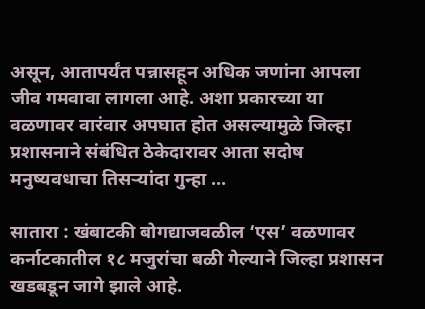असून, आतापर्यंत पन्नासहून अधिक जणांना आपला जीव गमवावा लागला आहे. अशा प्रकारच्या या वळणावर वारंवार अपघात होत असल्यामुळे जिल्हा प्रशासनाने संबंधित ठेकेदारावर आता सदोष मनुष्यवधाचा तिसऱ्यांदा गुन्हा ...

सातारा : खंबाटकी बोगद्याजवळील ‘एस’ वळणावर कर्नाटकातील १८ मजुरांचा बळी गेल्याने जिल्हा प्रशासन खडबडून जागे झाले आहे.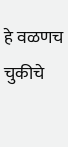हे वळणच चुकीचे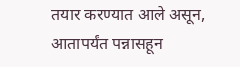तयार करण्यात आले असून, आतापर्यंत पन्नासहून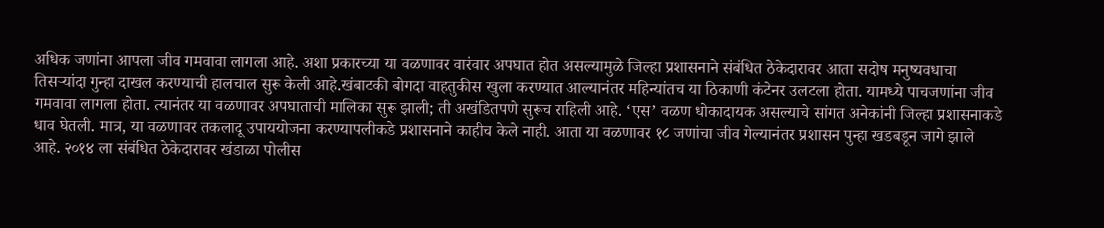अधिक जणांना आपला जीव गमवावा लागला आहे. अशा प्रकारच्या या वळणावर वारंवार अपघात होत असल्यामुळे जिल्हा प्रशासनाने संबंधित ठेकेदारावर आता सदोष मनुष्यवधाचा तिसऱ्यांदा गुन्हा दाखल करण्याची हालचाल सुरू केली आहे.खंबाटकी बोगदा वाहतुकीस खुला करण्यात आल्यानंतर महिन्यांतच या ठिकाणी कंटेनर उलटला होता. यामध्ये पाचजणांना जीव गमवावा लागला होता. त्यानंतर या वळणावर अपघाताची मालिका सुरू झाली; ती अखंडितपणे सुरूच राहिली आहे. ‘एस’ वळण धोकादायक असल्याचे सांगत अनेकांनी जिल्हा प्रशासनाकडे धाव घेतली. मात्र, या वळणावर तकलादू उपाययोजना करण्यापलीकडे प्रशासनाने काहीच केले नाही. आता या वळणावर १८ जणांचा जीव गेल्यानंतर प्रशासन पुन्हा खडबडून जागे झाले आहे. २०१४ ला संबंधित ठेकेदारावर खंडाळा पोलीस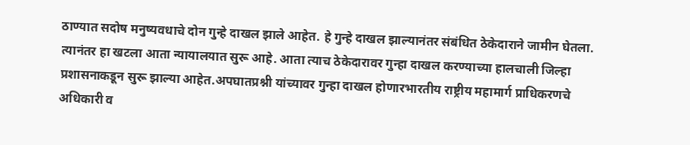ठाण्यात सदोष मनुष्यवधाचे दोन गुन्हे दाखल झाले आहेत. हे गुन्हे दाखल झाल्यानंतर संबंधित ठेकेदाराने जामीन घेतला. त्यानंतर हा खटला आता न्यायालयात सुरू आहे. आता त्याच ठेकेदारावर गुन्हा दाखल करण्याच्या हालचाली जिल्हा प्रशासनाकडून सुरू झाल्या आहेत.अपघातप्रश्नी यांच्यावर गुन्हा दाखल होणारभारतीय राष्ट्रीय महामार्ग प्राधिकरणचे अधिकारी व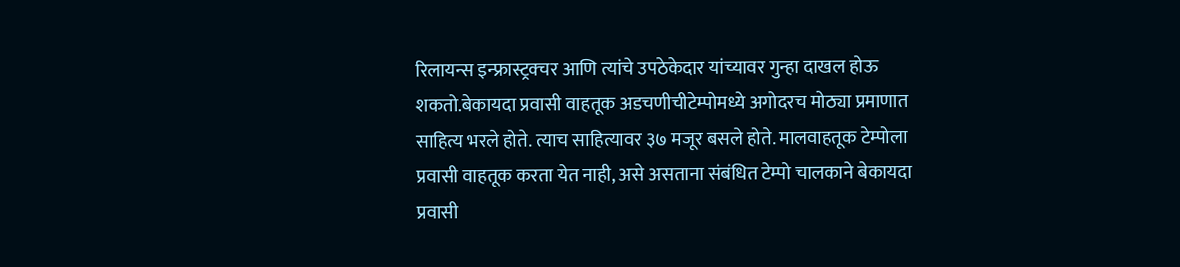रिलायन्स इन्फ्रास्ट्रक्चर आणि त्यांचे उपठेकेदार यांच्यावर गुन्हा दाखल होऊ शकतो.बेकायदा प्रवासी वाहतूक अडचणीचीटेम्पोमध्ये अगोदरच मोठ्या प्रमाणात साहित्य भरले होते. त्याच साहित्यावर ३७ मजूर बसले होते. मालवाहतूक टेम्पोला प्रवासी वाहतूक करता येत नाही, असे असताना संबंधित टेम्पो चालकाने बेकायदा प्रवासी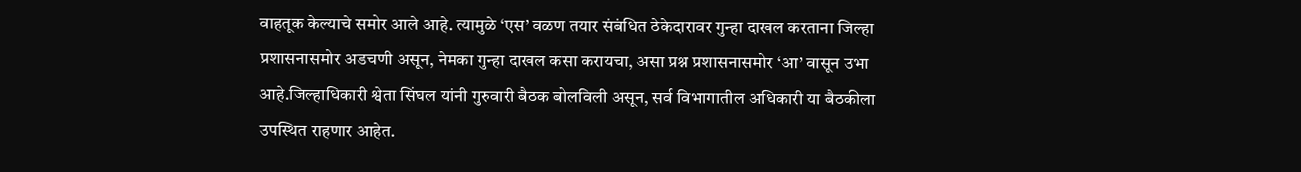वाहतूक केल्याचे समोर आले आहे. त्यामुळे ‘एस’ वळण तयार संबंधित ठेकेदारावर गुन्हा दाखल करताना जिल्हा प्रशासनासमोर अडचणी असून, नेमका गुन्हा दाखल कसा करायचा, असा प्रश्न प्रशासनासमोर ‘आ’ वासून उभा आहे.जिल्हाधिकारी श्वेता सिंघल यांनी गुरुवारी बैठक बोलविली असून, सर्व विभागातील अधिकारी या बैठकीला उपस्थित राहणार आहेत.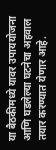या बैठकीमध्ये यावर उपाययोजना आणि घडलेल्या घटनेचा अहवाल तयार करण्यात येणार आहे.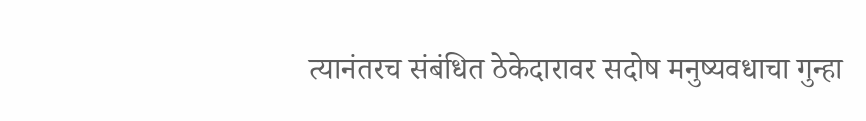त्यानंतरच संबंधित ठेकेदारावर सदोष मनुष्यवधाचा गुन्हा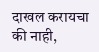दाखल करायचा की नाही,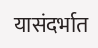यासंदर्भात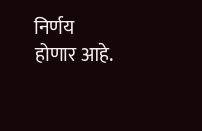निर्णय होणार आहे.